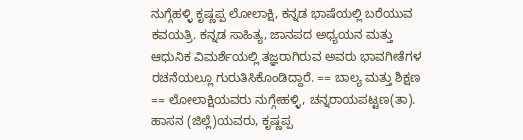ನುಗ್ಗೆಹಳ್ಳಿ ಕೃಷ್ಣಪ್ಪ ಲೋಲಾಕ್ಷಿ, ಕನ್ನಡ ಭಾಷೆಯಲ್ಲಿ ಬರೆಯುವ ಕವಯತ್ರಿ. ಕನ್ನಡ ಸಾಹಿತ್ಯ, ಜಾನಪದ ಅಧ್ಯಯನ ಮತ್ತು ಆಧುನಿಕ ವಿಮರ್ಶೆಯಲ್ಲಿ ತಜ್ಞರಾಗಿರುವ ಅವರು ಭಾವಗೀತೆಗಳ ರಚನೆಯಲ್ಲೂ ಗುರುತಿಸಿಕೊಂಡಿದ್ದಾರೆ. == ಬಾಲ್ಯ ಮತ್ತು ಶಿಕ್ಷಣ == ಲೋಲಾಕ್ಷಿಯವರು ನುಗ್ಗೇಹಳ್ಳಿ, ಚನ್ನರಾಯಪಟ್ಟಣ(ತಾ). ಹಾಸನ (ಜಿಲ್ಲೆ)ಯವರು, ಕೃಷ್ಣಪ್ಪ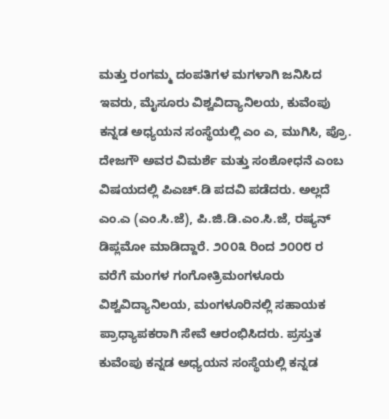ಮತ್ತು ರಂಗಮ್ಮ ದಂಪತಿಗಳ ಮಗಳಾಗಿ ಜನಿಸಿದ ಇವರು, ಮೈಸೂರು ವಿಶ್ವವಿದ್ಯಾನಿಲಯ, ಕುವೆಂಪು ಕನ್ನಡ ಅಧ್ಯಯನ ಸಂಸ್ಥೆಯಲ್ಲಿ ಎಂ ಎ, ಮುಗಿಸಿ, ಪ್ರೊ. ದೇಜಗೌ ಅವರ ವಿಮರ್ಶೆ ಮತ್ತು ಸಂಶೋಧನೆ ಎಂಬ ವಿ‍‌ಷಯದಲ್ಲಿ ಪಿಎಚ್.ಡಿ ಪದವಿ ಪಡೆದರು. ಅಲ್ಲದೆ ಎಂ.ಎ (ಎಂ.ಸಿ.ಜೆ), ಪಿ.ಜಿ.ಡಿ.ಎಂ.ಸಿ.ಜೆ, ರಷ್ಯನ್ ಡಿಪ್ಲಮೋ ಮಾಡಿದ್ದಾರೆ. ೨೦೦೩ ರಿಂದ ೨೦೦೮ ರ ವರೆಗೆ ಮಂಗಳ ಗಂಗೋತ್ರಿಮಂಗಳೂರು ವಿಶ್ವವಿದ್ಯಾನಿಲಯ, ಮಂಗಳೂರಿನಲ್ಲಿ ಸಹಾಯಕ ಪ್ರಾಧ್ಯಾಪಕರಾಗಿ ಸೇವೆ ಆರಂಭಿಸಿದರು. ಪ್ರಸ್ತುತ ಕುವೆಂಪು ಕನ್ನಡ ಅಧ್ಯಯನ ಸಂಸ್ಥೆಯಲ್ಲಿ ಕನ್ನಡ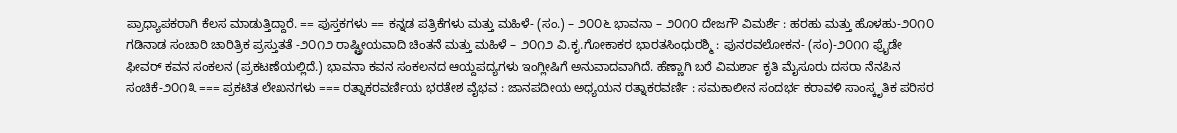ಪ್ರಾಧ್ಯಾಪಕರಾಗಿ ಕೆಲಸ ಮಾಡುತ್ತಿದ್ದಾರೆ. == ಪುಸ್ತಕಗಳು == ಕನ್ನಡ ಪತ್ರಿಕೆಗಳು ಮತ್ತು ಮಹಿಳೆ- (ಸಂ.) – ೨೦೦೬ ಭಾವನಾ – ೨೦೧೦ ದೇಜಗೌ ವಿಮರ್ಶೆ : ಹರಹು ಮತ್ತು ಹೊಳಹು-೨೦೧೦ ಗಡಿನಾಡ ಸಂಚಾರಿ ಚಾರಿತ್ರಿಕ ಪ್ರಸ್ತುತತೆ -೨೦೧೨ ರಾಷ್ಟ್ರೀಯವಾದಿ ಚಿಂತನೆ ಮತ್ತು ಮಹಿಳೆ – ೨೦೧೨ ವಿ.ಕೃ.ಗೋಕಾಕರ ಭಾರತಸಿಂಧುರಶ್ಮಿ : ಪುನರವಲೋಕನ- (ಸಂ)-೨೦೧೧ ಫ್ರೈಡೇ ಫೀವರ್ ಕವನ ಸಂಕಲನ (ಪ್ರಕಟಣೆಯಲ್ಲಿದೆ.) ಭಾವನಾ ಕವನ ಸಂಕಲನದ ಆಯ್ದಪದ್ಯಗಳು ಇಂಗ್ಲೀಷಿಗೆ ಅನುವಾದವಾಗಿದೆ. ಹೆಣ್ಣಾಗಿ ಬರೆ ವಿಮರ್ಶಾ ಕೃತಿ ಮೈಸೂರು ದಸರಾ ನೆನಪಿನ ಸಂಚಿಕೆ-೨೦೧೩ === ಪ್ರಕಟಿತ ಲೇಖನಗಳು === ರತ್ನಾಕರವರ್ಣಿಯ ಭರತೇಶ ವೈಭವ : ಜಾನಪದೀಯ ಅಧ್ಯಯನ ರತ್ನಾಕರವರ್ಣಿ : ಸಮಕಾಲೀನ ಸಂದರ್ಭ ಕರಾವಳಿ ಸಾಂಸ್ಕೃತಿಕ ಪರಿಸರ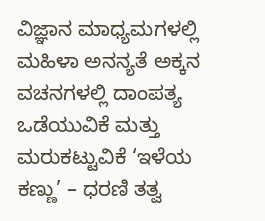ವಿಜ್ಞಾನ ಮಾಧ್ಯಮಗಳಲ್ಲಿ ಮಹಿಳಾ ಅನನ್ಯತೆ ಅಕ್ಕನ ವಚನಗಳಲ್ಲಿ ದಾಂಪತ್ಯ ಒಡೆಯುವಿಕೆ ಮತ್ತು ಮರುಕಟ್ಟುವಿಕೆ ‘ಇಳೆಯ ಕಣ್ಣು’ – ಧರಣಿ ತತ್ವ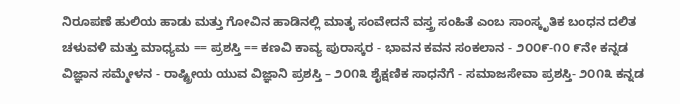ನಿರೂಪಣೆ ಹುಲಿಯ ಹಾಡು ಮತ್ತು ಗೋವಿನ ಹಾಡಿನಲ್ಲಿ ಮಾತೃ ಸಂವೇದನೆ ವಸ್ತ್ರ ಸಂಹಿತೆ ಎಂಬ ಸಾಂಸ್ಕೃತಿಕ ಬಂಧನ ದಲಿತ ಚಳುವಳಿ ಮತ್ತು ಮಾಧ್ಯಮ == ಪ್ರಶಸ್ತಿ == ಕಣವಿ ಕಾವ್ಯ ಪುರಾಸ್ಕರ - ಭಾವನ ಕವನ ಸಂಕಲಾನ - ೨೦೦೯-೧೦ ೯ನೇ ಕನ್ನಡ ವಿಜ್ಞಾನ ಸಮ್ಮೇಳನ - ರಾಷ್ಟ್ರೀಯ ಯುವ ವಿಜ್ಞಾನಿ ಪ್ರಶಸ್ತಿ – ೨೦೧೩ ಶೈಕ್ಷಣಿಕ ಸಾಧನೆಗೆ - ಸಮಾಜಸೇವಾ ಪ್ರಶಸ್ತಿ- ೨೦೧೩ ಕನ್ನಡ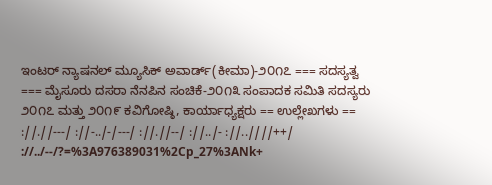ಇಂಟರ್ ನ್ಯಾಷನಲ್ ಮ್ಯೂಸಿಕ್ ಅವಾರ್ಡ್(ಕೀಮಾ)-೨೦೧೭ === ಸದಸ್ಯತ್ವ === ಮೈಸೂರು ದಸರಾ ನೆನಪಿನ ಸಂಚಿಕೆ-೨೦೧೩ ಸಂಪಾದಕ ಸಮಿತಿ ಸದಸ್ಯರು ೨೦೧೭ ಮತ್ತು ೨೦೧೯ ಕವಿಗೋಷ್ಠಿ, ಕಾರ್ಯಾಧ್ಯಕ್ಷರು == ಉಲ್ಲೇಖಗಳು == ://.//---/ ://-../-/---/ ://.//--/ ://../- ://..////++/ ://../--/?=%3A976389031%2Cp_27%3ANk+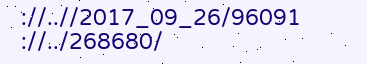://..//2017_09_26/96091 ://../268680/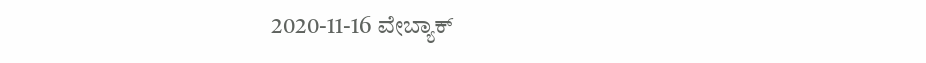2020-11-16 ವೇಬ್ಯಾಕ್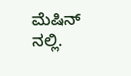ಮೆಷಿನ್ ನಲ್ಲಿ.